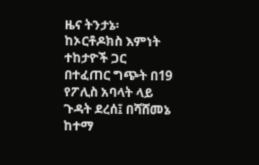ዜና ትንታኔ፡ ከኦርቶዶክስ እምነት ተከታዮች ጋር በተፈጠር ግጭት በ19 የፖሊስ አባላት ላይ ጉዳት ደረሰ፤ በሻሸመኔ ከተማ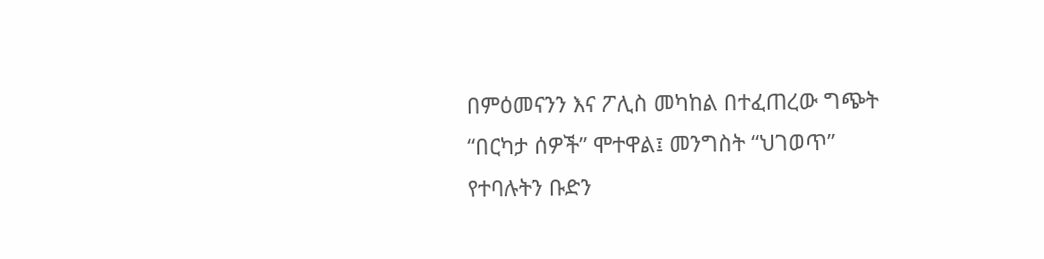በምዕመናንን እና ፖሊስ መካከል በተፈጠረው ግጭት “በርካታ ሰዎች” ሞተዋል፤ መንግስት “ህገወጥ” የተባሉትን ቡድን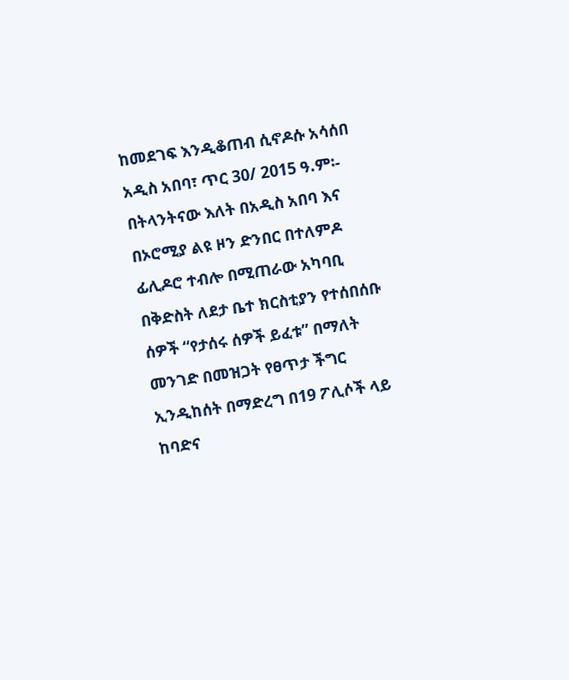ከመደገፍ እንዲቆጠብ ሲኖዶሱ አሳሰበ
አዲስ አበባ፣ ጥር 30/ 2015 ዓ.ም፡- በትላንትናው እለት በአዲስ አበባ እና በኦሮሚያ ልዩ ዞን ድንበር በተለምዶ ፊሊዶሮ ተብሎ በሚጠራው አካባቢ በቅድስት ለደታ ቤተ ክርስቲያን የተሰበሰቡ ሰዎች “የታሰሩ ሰዎች ይፈቱ” በማለት መንገድ በመዝጋት የፀጥታ ችግር ኢንዲከሰት በማድረግ በ19 ፖሊሶች ላይ ከባድና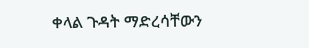ቀላል ጉዳት ማድረሳቸውን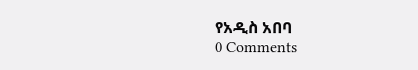የአዲስ አበባ
0 Comments